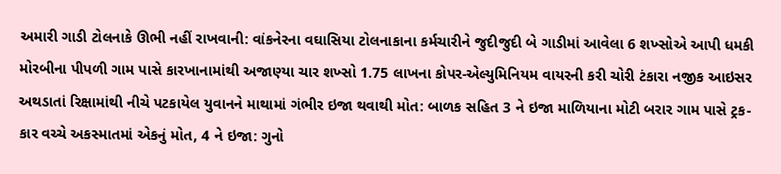અમારી ગાડી ટોલનાકે ઊભી નહીં રાખવાની: વાંકનેરના વઘાસિયા ટોલનાકાના કર્મચારીને જુદીજુદી બે ગાડીમાં આવેલા 6 શખ્સોએ આપી ધમકી મોરબીના પીપળી ગામ પાસે કારખાનામાંથી અજાણ્યા ચાર શખ્સો 1.75 લાખના કોપર-એલ્યુમિનિયમ વાયરની કરી ચોરી ટંકારા નજીક આઇસર અથડાતાં રિક્ષામાંથી નીચે પટકાયેલ યુવાનને માથામાં ગંભીર ઇજા થવાથી મોત: બાળક સહિત 3 ને ઇજા માળિયાના મોટી બરાર ગામ પાસે ટ્રક-કાર વચ્ચે અકસ્માતમાં એકનું મોત, 4 ને ઇજા: ગુનો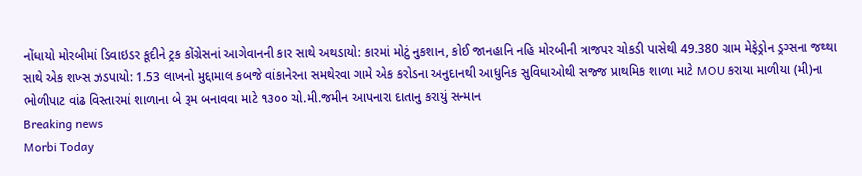નોંધાયો મોરબીમાં ડિવાઇડર કૂદીને ટ્રક કોંગ્રેસનાં આગેવાનની કાર સાથે અથડાયો: કારમાં મોટું નુકશાન, કોઈ જાનહાનિ નહિ મોરબીની ત્રાજપર ચોકડી પાસેથી 49.380 ગ્રામ મેફેડ્રોન ડ્રગ્સના જથ્થા સાથે એક શખ્સ ઝડપાયો: 1.53 લાખનો મુદ્દામાલ કબજે વાંકાનેરના સમથેરવા ગામે એક કરોડના અનુદાનથી આધુનિક સુવિધાઓથી સજ્જ પ્રાથમિક શાળા માટે MOU કરાયા માળીયા (મી)ના ભોળીપાટ વાંઢ વિસ્તારમાં શાળાના બે રૂમ બનાવવા માટે ૧૩૦૦ ચો.મી.જમીન આપનારા દાતાનુ કરાયું સન્માન
Breaking news
Morbi Today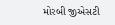મોરબી જીએસટી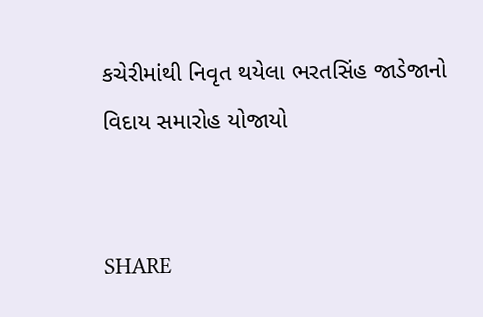કચેરીમાંથી નિવૃત થયેલા ભરતસિંહ જાડેજાનો વિદાય સમારોહ યોજાયો


SHARE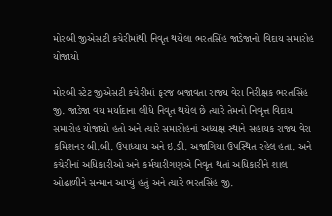મોરબી જીએસટી કચેરીમાંથી નિવૃત થયેલા ભરતસિંહ જાડેજાનો વિદાય સમારોહ યોજાયો

મોરબી સ્ટેટ જીએસટી કચેરીમાં ફરજ બજાવતા રાજ્ય વેરા નિરીક્ષક ભરતસિંહ જી. જાડેજા વય મર્યાદાના લીધે નિવૃત થયેલ છે ત્યારે તેમનો નિવૃત્ત વિદાય સમારોહ યોજાયો હતો અને ત્યારે સમારોહનાં અધ્યક્ષ સ્થાને સહાયક રાજ્ય વેરા કમિશનર બી.બી. ઉપાધ્યાય અને ઇ.ડી. અજાગિયા ઉપસ્થિત રહેલ હતા. અને કચેરીનાં અધિકારીઓ અને કર્મચારીગણએ નિવૃત થતાં અધિકારીને શાલ ઓઢાળીને સન્માન આપ્યું હતું અને ત્યારે ભરતસિંહ જી.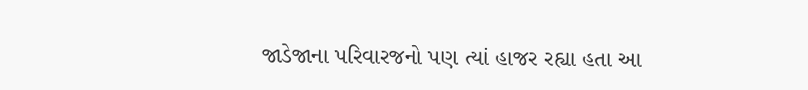જાડેજાના પરિવારજનો પણ ત્યાં હાજર રહ્યા હતા આ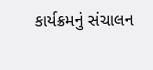કાર્યક્રમનું સંચાલન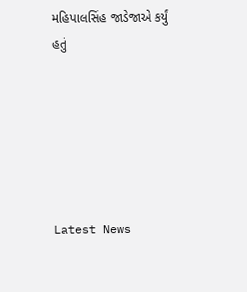મહિપાલસિંહ જાડેજાએ કર્યું હતું






Latest News